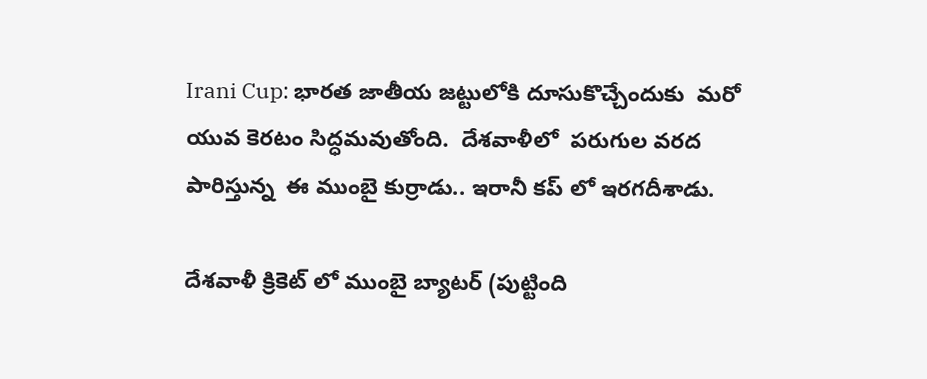Irani Cup: భారత జాతీయ జట్టులోకి దూసుకొచ్చేందుకు  మరో యువ కెరటం సిద్ధమవుతోంది.  దేశవాళీలో  పరుగుల వరద పారిస్తున్న  ఈ ముంబై కుర్రాడు.. ఇరానీ కప్ లో ఇరగదీశాడు.

దేశవాళీ క్రికెట్ లో ముంబై బ్యాటర్ (పుట్టింది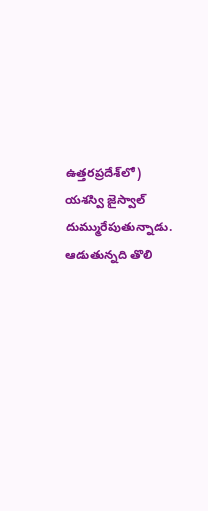ఉత్తరప్రదేశ్‌లో) యశస్వి జైస్వాల్ దుమ్మురేపుతున్నాడు. ఆడుతున్నది తొలి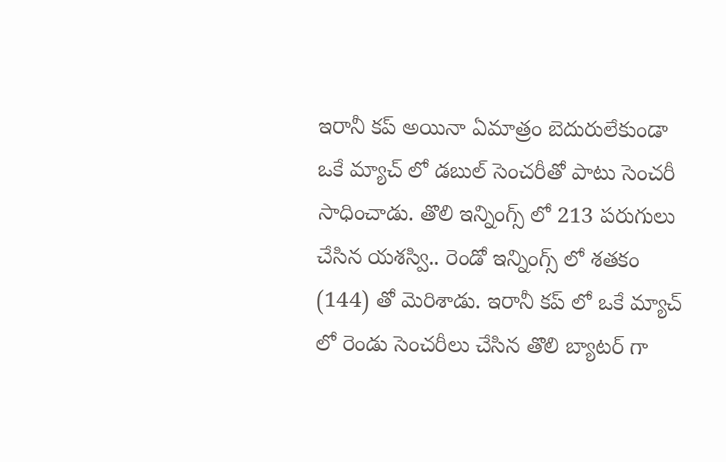ఇరానీ కప్ అయినా ఏమాత్రం బెదురులేకుండా ఒకే మ్యాచ్ లో డబుల్ సెంచరీతో పాటు సెంచరీ సాధించాడు. తొలి ఇన్నింగ్స్ లో 213 పరుగులు చేసిన యశస్వి.. రెండో ఇన్నింగ్స్ లో శతకం (144) తో మెరిశాడు. ఇరానీ కప్ లో ఒకే మ్యాచ్ లో రెండు సెంచరీలు చేసిన తొలి బ్యాటర్ గా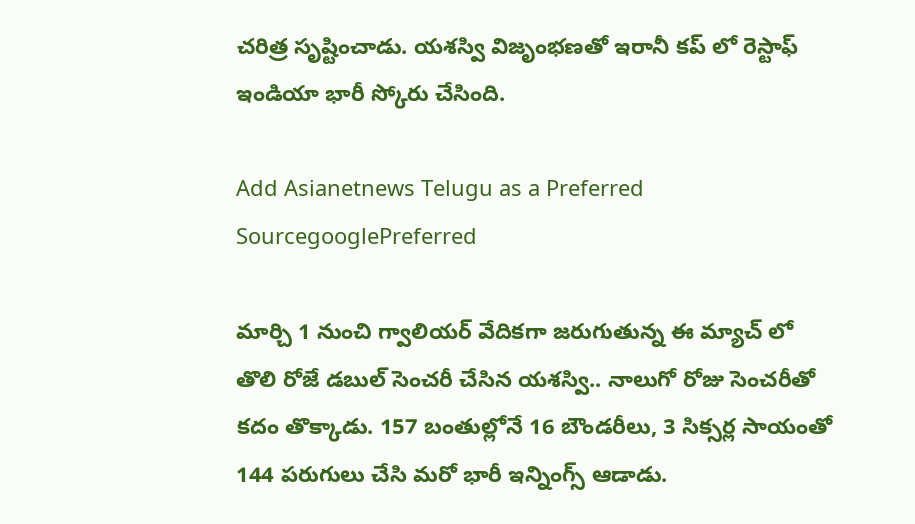చరిత్ర సృష్టించాడు. యశస్వి విజృంభణతో ఇరానీ కప్ లో రెస్టాఫ్ ఇండియా భారీ స్కోరు చేసింది.

Add Asianetnews Telugu as a Preferred SourcegooglePreferred

మార్చి 1 నుంచి గ్వాలియర్ వేదికగా జరుగుతున్న ఈ మ్యాచ్ లో తొలి రోజే డబుల్ సెంచరీ చేసిన యశస్వి.. నాలుగో రోజు సెంచరీతో కదం తొక్కాడు. 157 బంతుల్లోనే 16 బౌండరీలు, 3 సిక్సర్ల సాయంతో 144 పరుగులు చేసి మరో భారీ ఇన్నింగ్స్ ఆడాడు.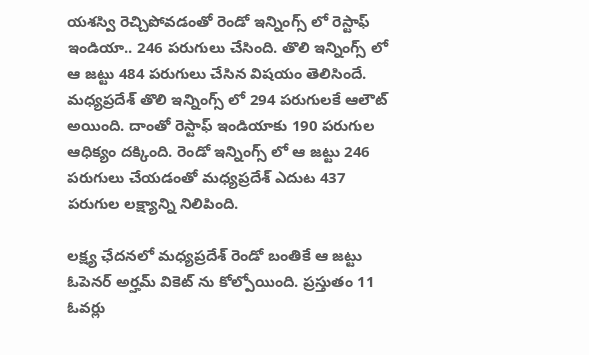యశస్వి రెచ్చిపోవడంతో రెండో ఇన్నింగ్స్ లో రెస్టాఫ్ ఇండియా.. 246 పరుగులు చేసింది. తొలి ఇన్నింగ్స్ లో ఆ జట్టు 484 పరుగులు చేసిన విషయం తెలిసిందే. మధ్యప్రదేశ్ తొలి ఇన్నింగ్స్ లో 294 పరుగులకే ఆలౌట్ అయింది. దాంతో రెస్టాఫ్ ఇండియాకు 190 పరుగుల ఆధిక్యం దక్కింది. రెండో ఇన్నింగ్స్ లో ఆ జట్టు 246 పరుగులు చేయడంతో మధ్యప్రదేశ్ ఎదుట 437 పరుగుల లక్ష్యాన్ని నిలిపింది.

లక్ష్య ఛేదనలో మధ్యప్రదేశ్ రెండో బంతికే ఆ జట్టు ఓపెనర్ అర్హమ్ వికెట్ ను కోల్పోయింది. ప్రస్తుతం 11 ఓవర్లు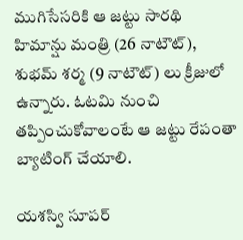ముగిసేసరికి ఆ జట్టు సారథి హిమాన్షు మంత్రి (26 నాటౌట్), శుభమ్ శర్మ (9 నాటౌట్) లు క్రీజులో ఉన్నారు. ఓటమి నుంచి తప్పించుకోవాలంటే ఆ జట్టు రేపంతా బ్యాటింగ్ చేయాలి.

యశస్వి సూపర్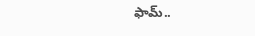ఫామ్..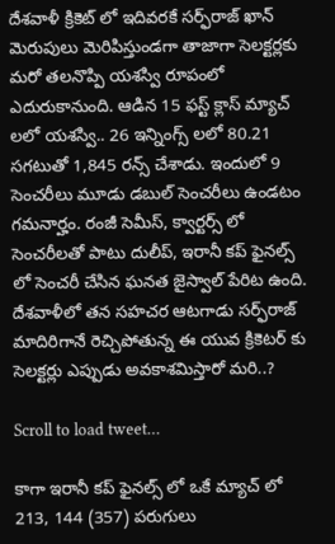దేశవాళీ క్రికెట్ లో ఇదివరకే సర్ఫ్‌రాజ్ ఖాన్ మెరుపులు మెరిపిస్తుండగా తాజాగా సెలక్టర్లకు మరో తలనొప్పి యశస్వి రూపంలో ఎదురుకానుంది. ఆడిన 15 ఫస్ట్ క్లాస్ మ్యాచ్ లలో యశస్వి.. 26 ఇన్నింగ్స్ లలో 80.21 సగటుతో 1,845 రన్స్ చేశాడు. ఇందులో 9 సెంచరీలు మూడు డబుల్ సెంచరీలు ఉండటం గమనార్హం. రంజీ సెమీస్, క్వార్టర్స్ లో సెంచరీలతో పాటు దులీప్, ఇరానీ కప్ ఫైనల్స్ లో సెంచరీ చేసిన ఘనత జైస్వాల్ పేరిట ఉంది. దేశవాళీలో తన సహచర ఆటగాడు సర్ఫ్‌రాజ్ మాదిరిగానే రెచ్చిపోతున్న ఈ యువ క్రికెటర్ కు సెలక్టర్లు ఎప్పుడు అవకాశమిస్తారో మరి..?

Scroll to load tweet…

కాగా ఇరానీ కప్ ఫైనల్స్ లో ఒకే మ్యాచ్ లో 213, 144 (357) పరుగులు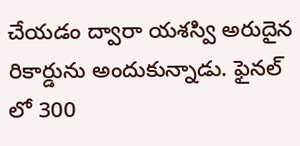చేయడం ద్వారా యశస్వి అరుదైన రికార్డును అందుకున్నాడు. ఫైనల్ లో 300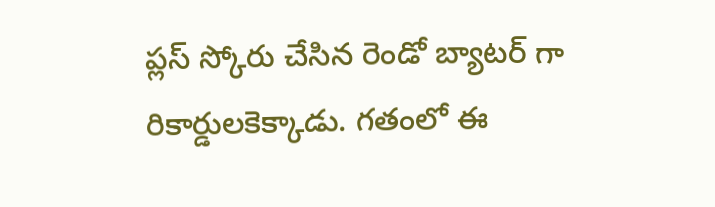ప్లస్ స్కోరు చేసిన రెండో బ్యాటర్ గా రికార్డులకెక్కాడు. గతంలో ఈ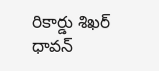రికార్డు శిఖర్ ధావన్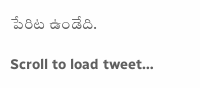పేరిట ఉండేది.

Scroll to load tweet…